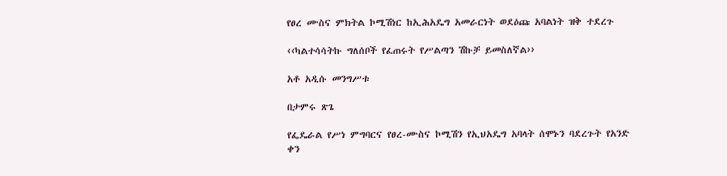የፀረ ሙስና ምክትል ኮሚሽነር ከኢሕአዴግ አመራርነት ወደዕጩ አባልነት ዝቅ ተደረጉ

‹‹ካልተሳሳትኩ ግለሰቦች የፈጠሩት የሥልጣን ሽኩቻ ይመስለኛል››

አቶ አዲሱ መንግሥቱ

በታምሩ ጽጌ

የፌዴራል የሥነ ምግባርና የፀረ-ሙስና ኮሚሽን የኢህአዴግ አባላት ሰሞኑን ባደረጉት የአንድ ቀን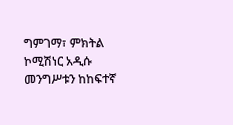ግምገማ፣ ምክትል ኮሚሽነር አዲሱ መንግሥቱን ከከፍተኛ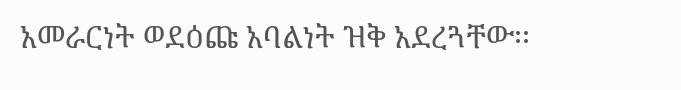አመራርነት ወደዕጩ አባልነት ዝቅ አደረጓቸው፡፡